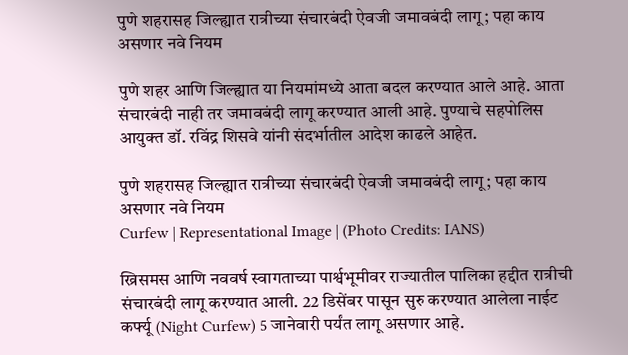पुणे शहरासह जिल्ह्यात रात्रीच्या संचारबंदी ऐवजी जमावबंदी लागू; पहा काय असणार नवे नियम

पुणे शहर आणि जिल्ह्यात या नियमांमध्ये आता बदल करण्यात आले आहे. आता संचारबंदी नाही तर जमावबंदी लागू करण्यात आली आहे. पुण्याचे सहपोलिस आयुक्त डॉ. रविंद्र शिसवे यांनी संदर्भातील आदेश काढले आहेत.

पुणे शहरासह जिल्ह्यात रात्रीच्या संचारबंदी ऐवजी जमावबंदी लागू; पहा काय असणार नवे नियम
Curfew | Representational Image | (Photo Credits: IANS)

ख्रिसमस आणि नववर्ष स्वागताच्या पार्श्वभूमीवर राज्यातील पालिका हद्दीत रात्रीची संचारबंदी लागू करण्यात आली. 22 डिसेंबर पासून सुरु करण्यात आलेला नाईट कर्फ्यू (Night Curfew) 5 जानेवारी पर्यंत लागू असणार आहे.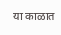या काळात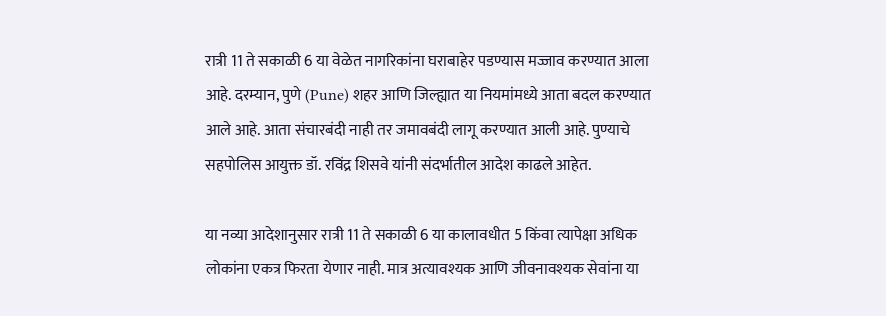रात्री 11 ते सकाळी 6 या वेळेत नागरिकांना घराबाहेर पडण्यास मज्जाव करण्यात आला आहे. दरम्यान, पुणे (Pune) शहर आणि जिल्ह्यात या नियमांमध्ये आता बदल करण्यात आले आहे. आता संचारबंदी नाही तर जमावबंदी लागू करण्यात आली आहे. पुण्याचे सहपोलिस आयुक्त डॉ. रविंद्र शिसवे यांनी संदर्भातील आदेश काढले आहेत.

या नव्या आदेशानुसार रात्री 11 ते सकाळी 6 या कालावधीत 5 किंवा त्यापेक्षा अधिक लोकांना एकत्र फिरता येणार नाही. मात्र अत्यावश्यक आणि जीवनावश्यक सेवांना या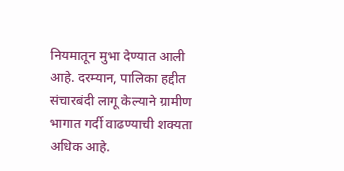नियमातून मुभा देण्यात आली आहे. दरम्यान, पालिका हद्दीत संचारबंदी लागू केल्याने ग्रामीण भागात गर्दी वाढण्याची शक्यता अधिक आहे.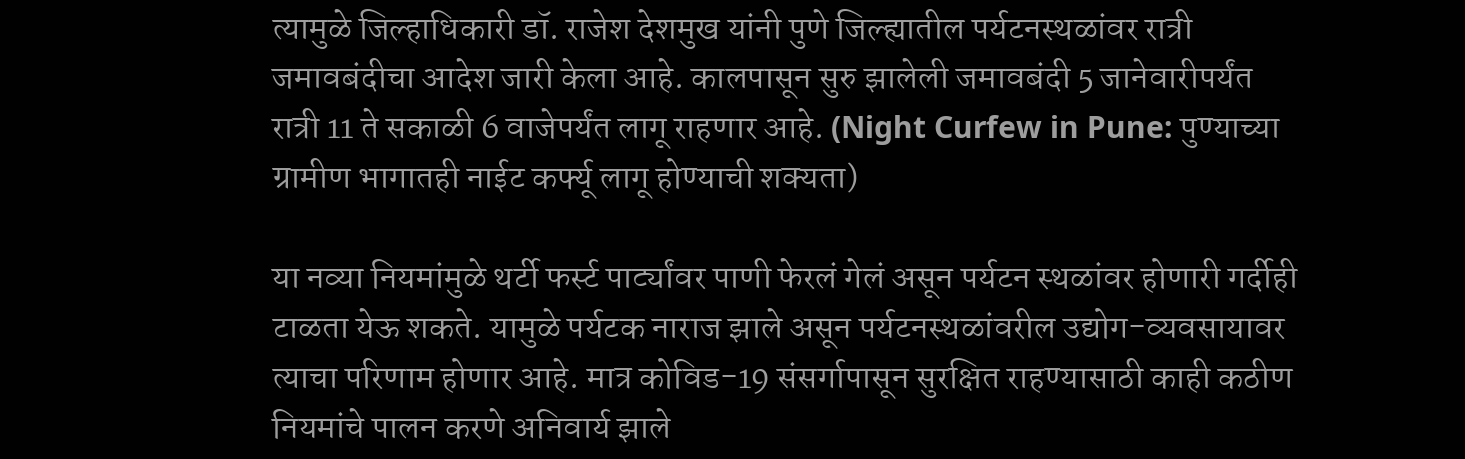त्यामुळे जिल्हाधिकारी डॉ. राजेश देशमुख यांनी पुणे जिल्ह्यातील पर्यटनस्थळांवर रात्री जमावबंदीचा आदेश जारी केला आहे. कालपासून सुरु झालेली जमावबंदी 5 जानेवारीपर्यंत रात्री 11 ते सकाळी 6 वाजेपर्यंत लागू राहणार आहे. (Night Curfew in Pune: पुण्याच्या ग्रामीण भागातही नाईट कर्फ्यू लागू होण्याची शक्यता)

या नव्या नियमांमुळे थर्टी फर्स्ट पार्ट्यांवर पाणी फेरलं गेलं असून पर्यटन स्थळांवर होणारी गर्दीही टाळता येऊ शकते. यामुळे पर्यटक नाराज झाले असून पर्यटनस्थळांवरील उद्योग-व्यवसायावर त्याचा परिणाम होणार आहे. मात्र कोविड-19 संसर्गापासून सुरक्षित राहण्यासाठी काही कठीण नियमांचे पालन करणे अनिवार्य झाले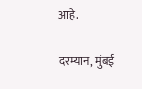आहे.

दरम्यान, मुंबई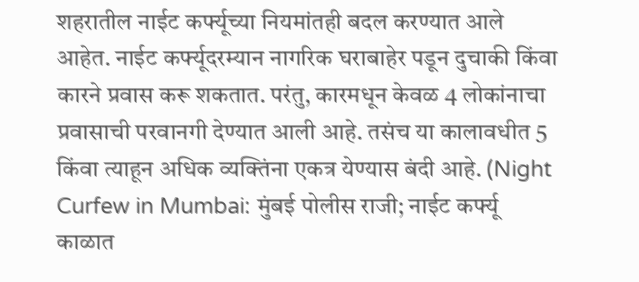शहरातील नाईट कर्फ्यूच्या नियमांतही बदल करण्यात आले आहेत. नाईट कर्फ्यूदरम्यान नागरिक घराबाहेर पडून दुचाकी किंवा कारने प्रवास करू शकतात. परंतु, कारमधून केवळ 4 लोकांनाचा प्रवासाची परवानगी देण्यात आली आहे. तसंच या कालावधीत 5 किंवा त्याहून अधिक व्यक्तिंना एकत्र येण्यास बंदी आहे. (Night Curfew in Mumbai: मुंबई पोलीस राजी; नाईट कर्फ्यू काळात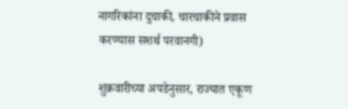नागरिकांना दुचाकी, चारचाकीने प्रवास करण्यास सशर्थ परवानगी)

शुक्रवारीच्या अपडेनुसार, राज्यात एकूण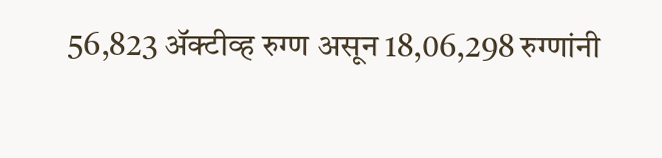56,823 ॲक्टीव्ह रुग्ण असून 18,06,298 रुग्णांनी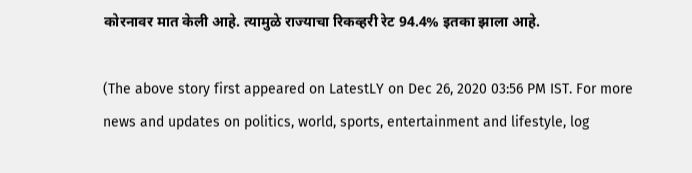कोरनावर मात केली आहे. त्यामुळे राज्याचा रिकव्हरी रेट 94.4% इतका झाला आहे.

(The above story first appeared on LatestLY on Dec 26, 2020 03:56 PM IST. For more news and updates on politics, world, sports, entertainment and lifestyle, log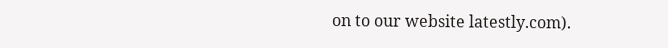on to our website latestly.com).